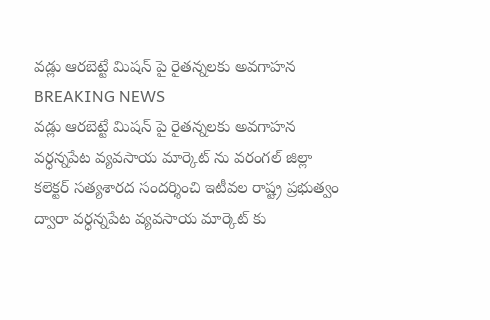వడ్లు ఆరబెట్టే మిషన్ పై రైతన్నలకు అవగాహన
BREAKING NEWS
వడ్లు ఆరబెట్టే మిషన్ పై రైతన్నలకు అవగాహన
వర్ధన్నపేట వ్యవసాయ మార్కెట్ ను వరంగల్ జిల్లా కలెక్టర్ సత్యశారద సందర్శించి ఇటీవల రాష్ట్ర ప్రభుత్వం ద్వారా వర్ధన్నపేట వ్యవసాయ మార్కెట్ కు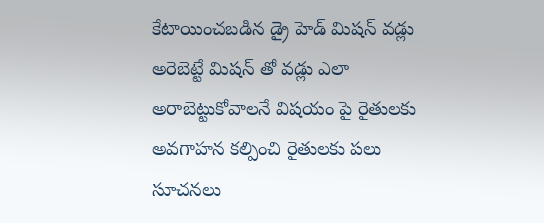కేటాయించబడిన డ్రై హెడ్ మిషన్ వడ్లు అరెబెట్టే మిషన్ తో వడ్లు ఎలా అరాబెట్టుకోవాలనే విషయం పై రైతులకు అవగాహన కల్పించి రైతులకు పలు సూచనలు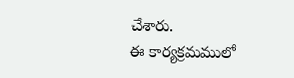చేశారు.
ఈ కార్యక్రమములో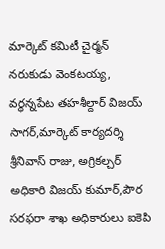మార్కెట్ కమిటీ చైర్మన్ నరుకుడు వెంకటయ్య, వర్ధన్నపేట తహశీల్దార్ విజయ్ సాగర్,మార్కెట్ కార్యదర్శి శ్రీనివాస్ రాజు, అగ్రికల్చర్ అధికారి విజయ్ కుమార్,పౌర సరఫరా శాఖ అధికారులు ఐకెపి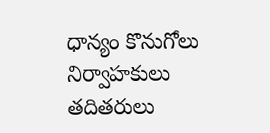ధాన్యం కొనుగోలు నిర్వాహకులు తదితరులు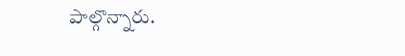పాల్గొన్నారు.